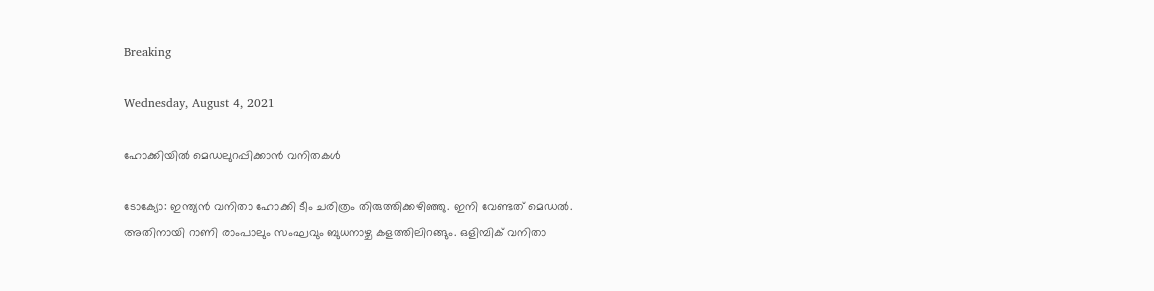Breaking

Wednesday, August 4, 2021

ഹോക്കിയില്‍ മെഡലുറപ്പിക്കാന്‍ വനിതകള്‍

ടോക്യോ: ഇന്ത്യൻ വനിതാ ഹോക്കി ടീം ചരിത്രം തിരുത്തിക്കഴിഞ്ഞു. ഇനി വേണ്ടത് മെഡൽ. അതിനായി റാണി രാംപാലും സംഘവും ബുധനാഴ്ച കളത്തിലിറങ്ങും. ഒളിമ്പിക് വനിതാ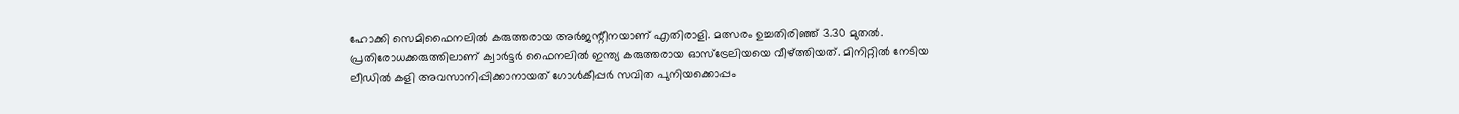ഹോക്കി സെമിഫൈനലിൽ കരുത്തരായ അർജന്റീനയാണ് എതിരാളി. മത്സരം ഉച്ചതിരിഞ്ഞ് 3.30 മുതൽ. പ്രതിരോധക്കരുത്തിലാണ് ക്വാർട്ടർ ഫൈനലിൽ ഇന്ത്യ കരുത്തരായ ഓസ്ട്രേലിയയെ വീഴ്ത്തിയത്. മിനിറ്റിൽ നേടിയ ലീഡിൽ കളി അവസാനിപ്പിക്കാനായത് ഗോൾകീപ്പർ സവിത പുനിയക്കൊപ്പം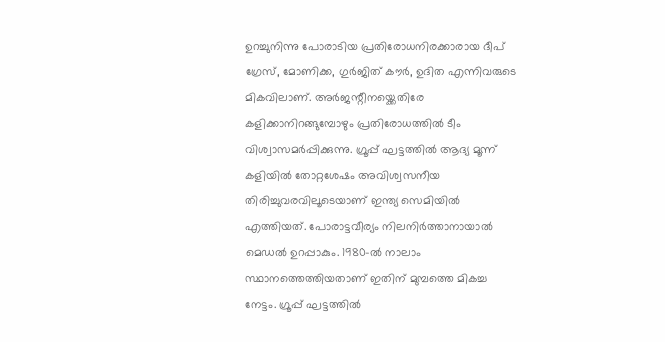ഉറച്ചുനിന്നു പോരാടിയ പ്രതിരോധനിരക്കാരായ ദീപ് ഗ്രേസ്, മോണിക്ക, ഗുർജിത് കൗർ, ഉദിത എന്നിവരുടെ മികവിലാണ്. അർജന്റീനയ്ക്കെതിരേ കളിക്കാനിറങ്ങുമ്പോഴും പ്രതിരോധത്തിൽ ടീം വിശ്വാസമർപ്പിക്കുന്നു. ഗ്രൂപ്പ് ഘട്ടത്തിൽ ആദ്യ മൂന്ന് കളിയിൽ തോറ്റശേഷം അവിശ്വസനീയ തിരിച്ചുവരവിലൂടെയാണ് ഇന്ത്യ സെമിയിൽ എത്തിയത്. പോരാട്ടവീര്യം നിലനിർത്താനായാൽ മെഡൽ ഉറപ്പാകും. 1980-ൽ നാലാം സ്ഥാനത്തെത്തിയതാണ് ഇതിന് മുമ്പത്തെ മികച്ച നേട്ടം. ഗ്രൂപ്പ് ഘട്ടത്തിൽ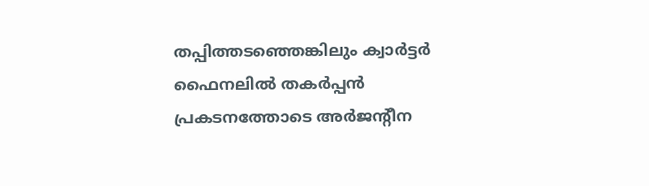തപ്പിത്തടഞ്ഞെങ്കിലും ക്വാർട്ടർ ഫൈനലിൽ തകർപ്പൻ പ്രകടനത്തോടെ അർജന്റീന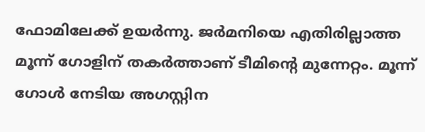ഫോമിലേക്ക് ഉയർന്നു. ജർമനിയെ എതിരില്ലാത്ത മൂന്ന് ഗോളിന് തകർത്താണ് ടീമിന്റെ മുന്നേറ്റം. മൂന്ന് ഗോൾ നേടിയ അഗസ്റ്റിന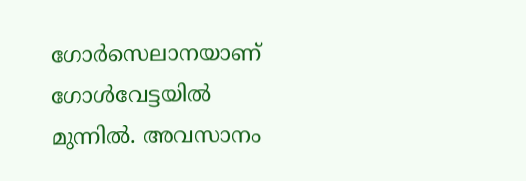ഗോർസെലാനയാണ് ഗോൾവേട്ടയിൽ മുന്നിൽ. അവസാനം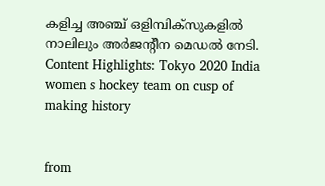കളിച്ച അഞ്ച് ഒളിമ്പിക്സുകളിൽ നാലിലും അർജന്റീന മെഡൽ നേടി. Content Highlights: Tokyo 2020 India women s hockey team on cusp of making history


from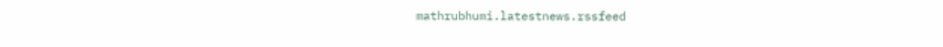mathrubhumi.latestnews.rssfeed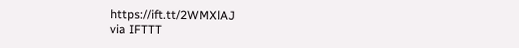https://ift.tt/2WMXlAJ
via IFTTT